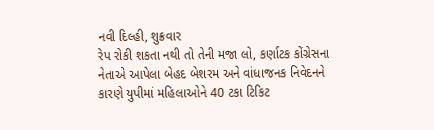નવી દિલ્હી, શુક્રવાર
રેપ રોકી શકતા નથી તો તેની મજા લો, કર્ણાટક કોંગ્રેસના નેતાએ આપેલા બેહદ બેશરમ અને વાંધાજનક નિવેદનને કારણે યુપીમાં મહિલાઓને 40 ટકા ટિકિટ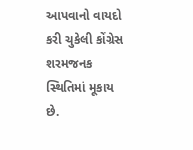આપવાનો વાયદો કરી ચુકેલી કોંગ્રેસ શરમજનક સ્થિતિમાં મૂકાય છે.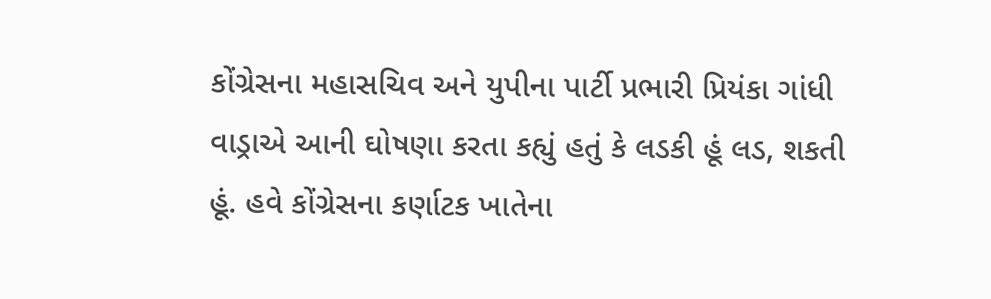કોંગ્રેસના મહાસચિવ અને યુપીના પાર્ટી પ્રભારી પ્રિયંકા ગાંધી વાડ્રાએ આની ઘોષણા કરતા કહ્યું હતું કે લડકી હૂં લડ, શકતી હૂં. હવે કોંગ્રેસના કર્ણાટક ખાતેના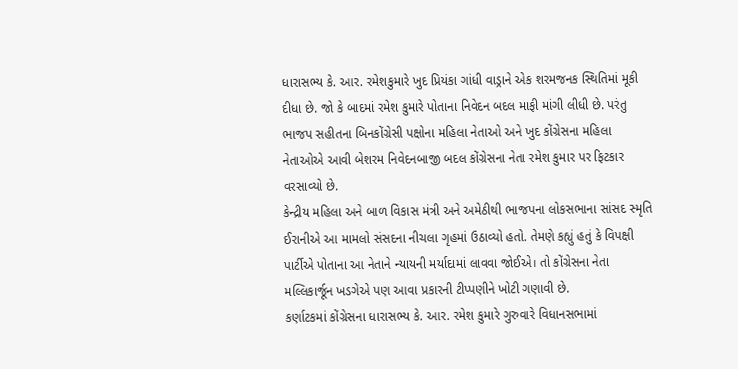ધારાસભ્ય કે. આર. રમેશકુમારે ખુદ પ્રિયંકા ગાંધી વાડ્રાને એક શરમજનક સ્થિતિમાં મૂકી દીધા છે. જો કે બાદમાં રમેશ કુમારે પોતાના નિવેદન બદલ માફી માંગી લીધી છે. પરંતુ ભાજપ સહીતના બિનકોંગ્રેસી પક્ષોના મહિલા નેતાઓ અને ખુદ કોંગ્રેસના મહિલા નેતાઓએ આવી બેશરમ નિવેદનબાજી બદલ કોંગ્રેસના નેતા રમેશ કુમાર પર ફિટકાર વરસાવ્યો છે.
કેન્દ્રીય મહિલા અને બાળ વિકાસ મંત્રી અને અમેઠીથી ભાજપના લોકસભાના સાંસદ સ્મૃતિ ઈરાનીએ આ મામલો સંસદના નીચલા ગૃહમાં ઉઠાવ્યો હતો. તેમણે કહ્યું હતું કે વિપક્ષી પાર્ટીએ પોતાના આ નેતાને ન્યાયની મર્યાદામાં લાવવા જોઈએ। તો કોંગ્રેસના નેતા મલ્લિકાર્જૂન ખડગેએ પણ આવા પ્રકારની ટીપ્પણીને ખોટી ગણાવી છે.
કર્ણાટકમાં કોંગ્રેસના ધારાસભ્ય કે. આર. રમેશ કુમારે ગુરુવારે વિધાનસભામાં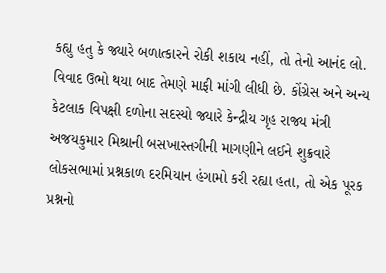કહ્યુ હતુ કે જ્યારે બળાત્કારને રોકી શકાય નહીં, તો તેનો આનંદ લો. વિવાદ ઉભો થયા બાદ તેમણે માફી માંગી લીધી છે. કોંગ્રેસ અને અન્ય કેટલાક વિપક્ષી દળોના સદસ્યો જ્યારે કેન્દ્રીય ગૃહ રાજ્ય મંત્રી અજયકુમાર મિશ્રાની બસખાસ્તગીની માગણીને લઈને શુક્રવારે લોકસભામાં પ્રશ્નકાળ દરમિયાન હંગામો કરી રહ્યા હતા, તો એક પૂરક પ્રશ્નનો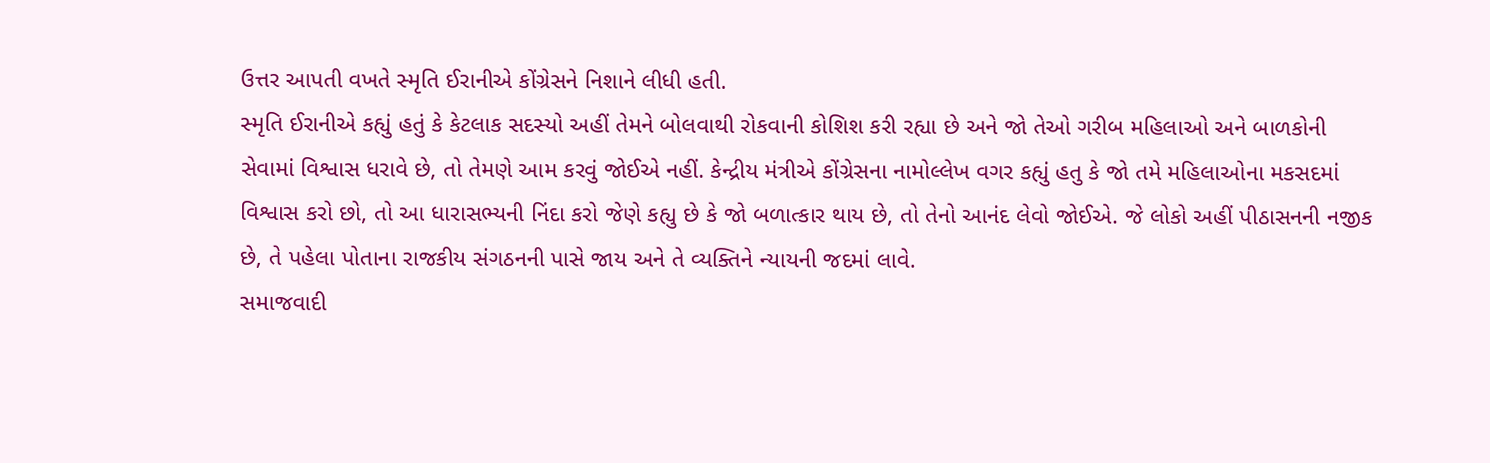ઉત્તર આપતી વખતે સ્મૃતિ ઈરાનીએ કોંગ્રેસને નિશાને લીધી હતી.
સ્મૃતિ ઈરાનીએ કહ્યું હતું કે કેટલાક સદસ્યો અહીં તેમને બોલવાથી રોકવાની કોશિશ કરી રહ્યા છે અને જો તેઓ ગરીબ મહિલાઓ અને બાળકોની સેવામાં વિશ્વાસ ધરાવે છે, તો તેમણે આમ કરવું જોઈએ નહીં. કેન્દ્રીય મંત્રીએ કોંગ્રેસના નામોલ્લેખ વગર કહ્યું હતુ કે જો તમે મહિલાઓના મકસદમાં વિશ્વાસ કરો છો, તો આ ધારાસભ્યની નિંદા કરો જેણે કહ્યુ છે કે જો બળાત્કાર થાય છે, તો તેનો આનંદ લેવો જોઈએ. જે લોકો અહીં પીઠાસનની નજીક છે, તે પહેલા પોતાના રાજકીય સંગઠનની પાસે જાય અને તે વ્યક્તિને ન્યાયની જદમાં લાવે.
સમાજવાદી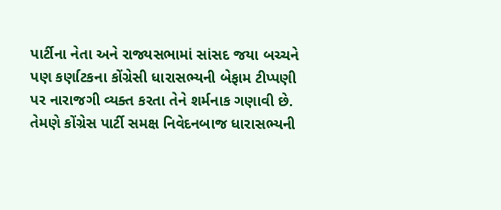પાર્ટીના નેતા અને રાજ્યસભામાં સાંસદ જયા બચ્ચને પણ કર્ણાટકના કોંગ્રેસી ધારાસભ્યની બેફામ ટીપ્પણી પર નારાજગી વ્યક્ત કરતા તેને શર્મનાક ગણાવી છે. તેમણે કોંગ્રેસ પાર્ટી સમક્ષ નિવેદનબાજ ધારાસભ્યની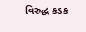વિરુદ્ધ કડક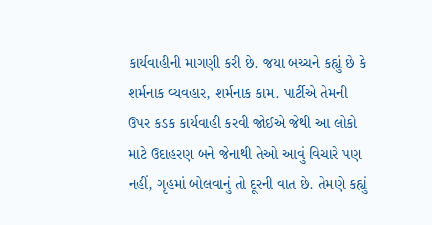કાર્યવાહીની માગણી કરી છે. જયા બચ્ચને કહ્યું છે કે શર્મનાક વ્યવહાર, શર્મનાક કામ. પાર્ટીએ તેમની ઉપર કડક કાર્યવાહી કરવી જોઈએ જેથી આ લોકો માટે ઉદાહરણ બને જેનાથી તેઓ આવું વિચારે પણ નહીં, ગૃહમાં બોલવાનું તો દૂરની વાત છે. તેમણે કહ્યું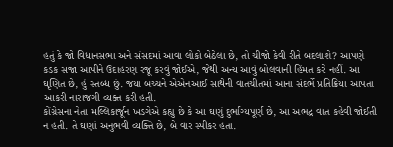હતું કે જો વિધાનસભા અને સંસદમાં આવા લોકો બેઠેલા છે, તો ચીજો કેવી રીતે બદલાશે? આપણે કડક સજા આપીને ઉદાહરણ રજૂ કરવું જોઈએ, જેથી અન્ય આવું બોલવાની હિંમત કરે નહીં. આ ઘૃણિત છે, હું સ્તબ્ધ છું. જયા બચ્ચને એએનઆઈ સાથેની વાતચીતમાં આના સંદર્ભે પ્રતિક્રિયા આપતા આકરી નારાજગી વ્યક્ત કરી હતી.
કોંગ્રેસના નેતા મલ્લિકાર્જૂન ખડગેએ કહ્યુ છે કે આ ઘણું દુર્ભાગ્યપૂર્ણ છે, આ અભદ્ર વાત કહેવી જોઈતી ન હતી. તે ઘણાં અનુભવી વ્યક્તિ છે, બે વાર સ્પીકર હતા.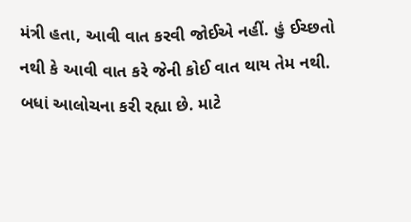મંત્રી હતા, આવી વાત કરવી જોઈએ નહીં. હું ઈચ્છતો નથી કે આવી વાત કરે જેની કોઈ વાત થાય તેમ નથી. બધાં આલોચના કરી રહ્યા છે. માટે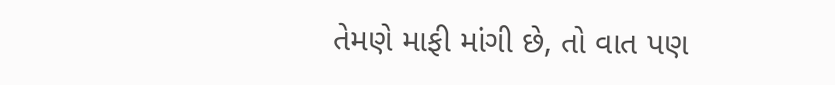તેમણે માફી માંગી છે, તો વાત પણ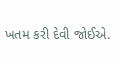ખતમ કરી દેવી જોઈએ.